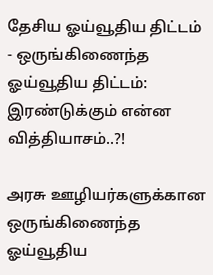தேசிய ஓய்வூதிய திட்டம் - ஒருங்கிணைந்த ஓய்வூதிய திட்டம்: இரண்டுக்கும் என்ன வித்தியாசம்..?!

அரசு ஊழியர்களுக்கான ஒருங்கிணைந்த ஓய்வூதிய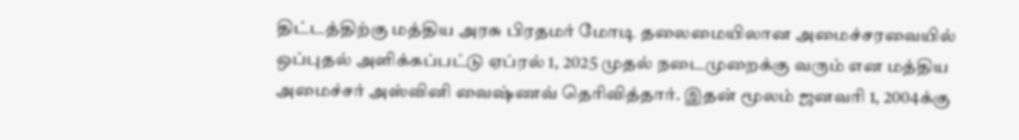திட்டத்திற்கு மத்திய அரசு பிரதமர் மோடி தலைமையிலான அமைச்சரவையில் ஒப்புதல் அளிக்கப்பட்டு ஏப்ரல் 1, 2025 முதல் நடைமுறைக்கு வரும் என மத்திய அமைச்சர் அஸ்வினி வைஷ்ணவ் தெரிவித்தார். இதன் மூலம் ஜனவரி 1, 2004க்கு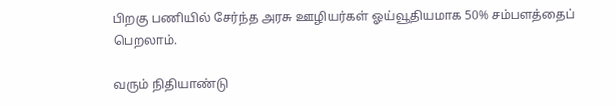பிறகு பணியில் சேர்ந்த அரசு ஊழியர்கள் ஓய்வூதியமாக 50% சம்பளத்தைப் பெறலாம்.

வரும் நிதியாண்டு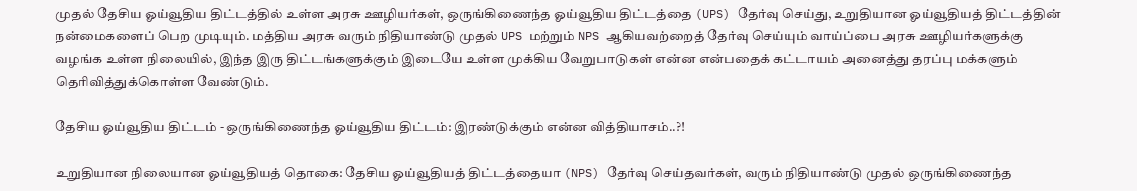முதல் தேசிய ஓய்வூதிய திட்டத்தில் உள்ள அரசு ஊழியர்கள், ஒருங்கிணைந்த ஓய்வூதிய திட்டத்தை (UPS) தேர்வு செய்து, உறுதியான ஓய்வூதியத் திட்டத்தின் நன்மைகளைப் பெற முடியும். மத்திய அரசு வரும் நிதியாண்டு முதல் UPS மற்றும் NPS ஆகியவற்றைத் தேர்வு செய்யும் வாய்ப்பை அரசு ஊழியர்களுக்கு வழங்க உள்ள நிலையில், இந்த இரு திட்டங்களுக்கும் இடையே உள்ள முக்கிய வேறுபாடுகள் என்ன என்பதைக் கட்டாயம் அனைத்து தரப்பு மக்களும் தெரிவித்துக்கொள்ள வேண்டும்.

தேசிய ஓய்வூதிய திட்டம் - ஒருங்கிணைந்த ஓய்வூதிய திட்டம்: இரண்டுக்கும் என்ன வித்தியாசம்..?!

உறுதியான நிலையான ஓய்வூதியத் தொகை: தேசிய ஓய்வூதியத் திட்டத்தையா (NPS) தேர்வு செய்தவர்கள், வரும் நிதியாண்டு முதல் ஒருங்கிணைந்த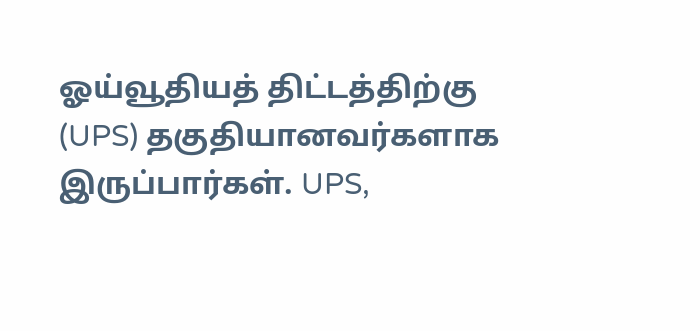ஓய்வூதியத் திட்டத்திற்கு (UPS) தகுதியானவர்களாக இருப்பார்கள். UPS,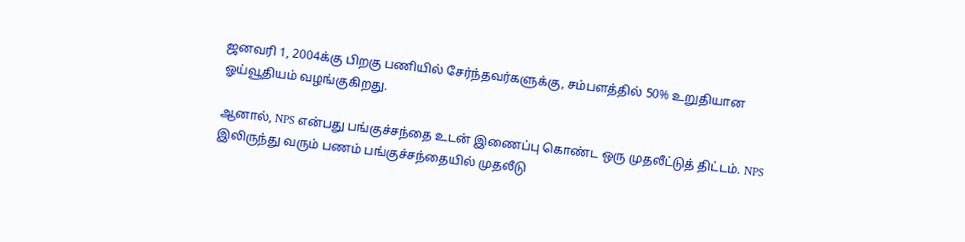ஜனவரி 1, 2004க்கு பிறகு பணியில் சேர்ந்தவர்களுக்கு, சம்பளத்தில் 50% உறுதியான ஓய்வூதியம் வழங்குகிறது.

ஆனால், NPS என்பது பங்குச்சந்தை உடன் இணைப்பு கொண்ட ஒரு முதலீட்டுத் திட்டம். NPS இலிருந்து வரும் பணம் பங்குச்சந்தையில் முதலீடு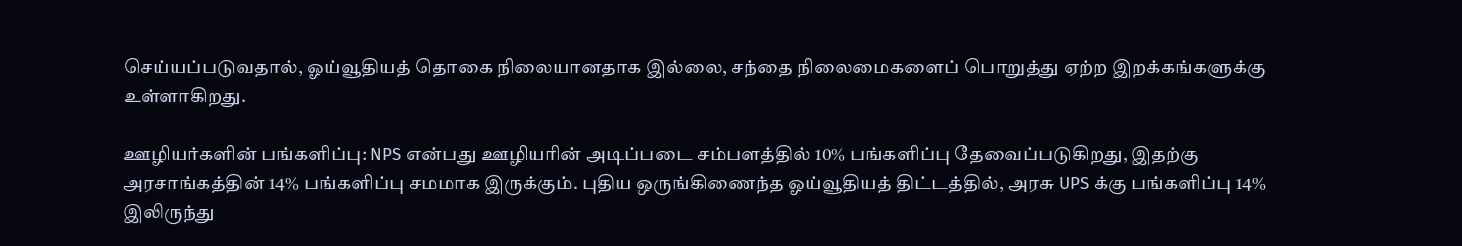செய்யப்படுவதால், ஓய்வூதியத் தொகை நிலையானதாக இல்லை, சந்தை நிலைமைகளைப் பொறுத்து ஏற்ற இறக்கங்களுக்கு உள்ளாகிறது.

ஊழியர்களின் பங்களிப்பு: NPS என்பது ஊழியரின் அடிப்படை சம்பளத்தில் 10% பங்களிப்பு தேவைப்படுகிறது, இதற்கு அரசாங்கத்தின் 14% பங்களிப்பு சமமாக இருக்கும். புதிய ஒருங்கிணைந்த ஓய்வூதியத் திட்டத்தில், அரசு UPS க்கு பங்களிப்பு 14% இலிருந்து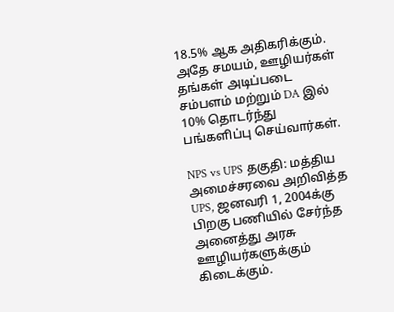18.5% ஆக அதிகரிக்கும். அதே சமயம், ஊழியர்கள் தங்கள் அடிப்படை சம்பளம் மற்றும் DA இல் 10% தொடர்ந்து பங்களிப்பு செய்வார்கள்.

NPS vs UPS தகுதி: மத்திய அமைச்சரவை அறிவித்த UPS, ஜனவரி 1, 2004க்கு பிறகு பணியில் சேர்ந்த அனைத்து அரசு ஊழியர்களுக்கும் கிடைக்கும்.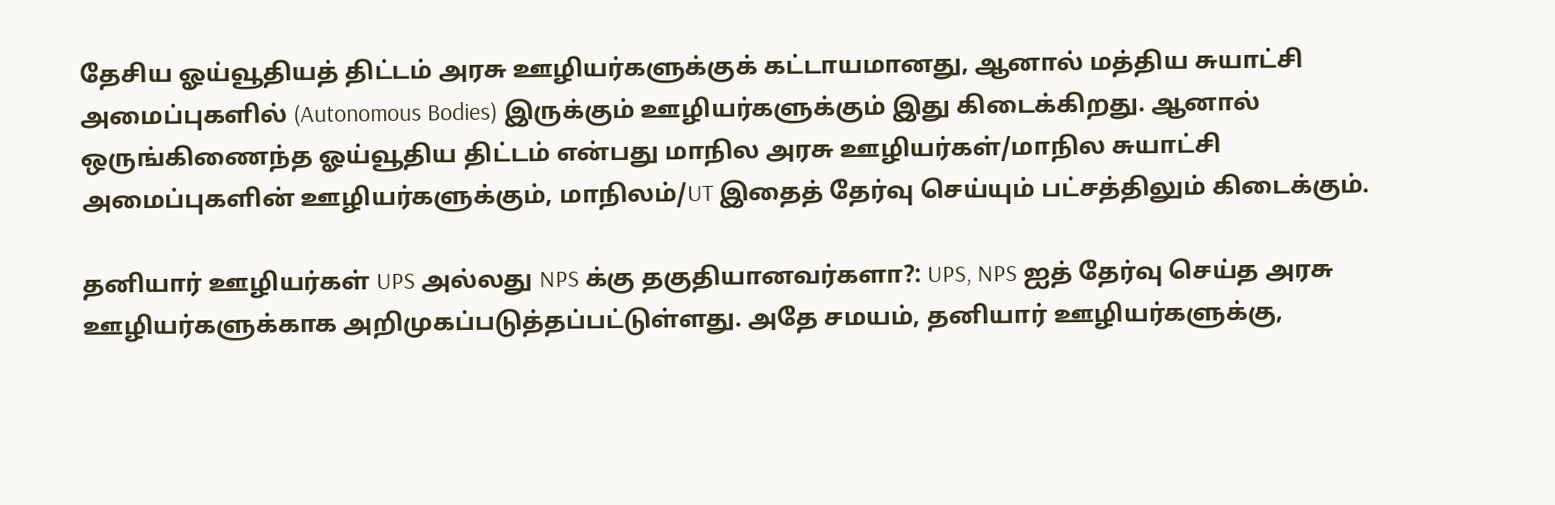தேசிய ஓய்வூதியத் திட்டம் அரசு ஊழியர்களுக்குக் கட்டாயமானது, ஆனால் மத்திய சுயாட்சி அமைப்புகளில் (Autonomous Bodies) இருக்கும் ஊழியர்களுக்கும் இது கிடைக்கிறது. ஆனால் ஒருங்கிணைந்த ஓய்வூதிய திட்டம் என்பது மாநில அரசு ஊழியர்கள்/மாநில சுயாட்சி அமைப்புகளின் ஊழியர்களுக்கும், மாநிலம்/UT இதைத் தேர்வு செய்யும் பட்சத்திலும் கிடைக்கும்.

தனியார் ஊழியர்கள் UPS அல்லது NPS க்கு தகுதியானவர்களா?: UPS, NPS ஐத் தேர்வு செய்த அரசு ஊழியர்களுக்காக அறிமுகப்படுத்தப்பட்டுள்ளது. அதே சமயம், தனியார் ஊழியர்களுக்கு,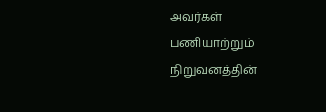அவர்கள் பணியாற்றும் நிறுவனத்தின்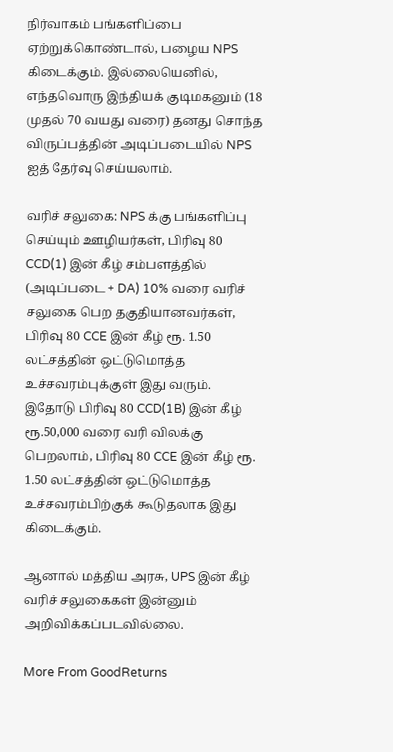நிர்வாகம் பங்களிப்பை ஏற்றுக்கொண்டால், பழைய NPS கிடைக்கும். இல்லையெனில், எந்தவொரு இந்தியக் குடிமகனும் (18 முதல் 70 வயது வரை) தனது சொந்த விருப்பத்தின் அடிப்படையில் NPS ஐத் தேர்வு செய்யலாம்.

வரிச் சலுகை: NPS க்கு பங்களிப்பு செய்யும் ஊழியர்கள், பிரிவு 80 CCD(1) இன் கீழ் சம்பளத்தில் (அடிப்படை + DA) 10% வரை வரிச் சலுகை பெற தகுதியானவர்கள், பிரிவு 80 CCE இன் கீழ் ரூ. 1.50 லட்சத்தின் ஒட்டுமொத்த உச்சவரம்புக்குள் இது வரும். இதோடு பிரிவு 80 CCD(1B) இன் கீழ் ரூ.50,000 வரை வரி விலக்கு பெறலாம், பிரிவு 80 CCE இன் கீழ் ரூ. 1.50 லட்சத்தின் ஒட்டுமொத்த உச்சவரம்பிற்குக் கூடுதலாக இது கிடைக்கும்.

ஆனால் மத்திய அரசு, UPS இன் கீழ் வரிச் சலுகைகள் இன்னும் அறிவிக்கப்படவில்லை.

More From GoodReturns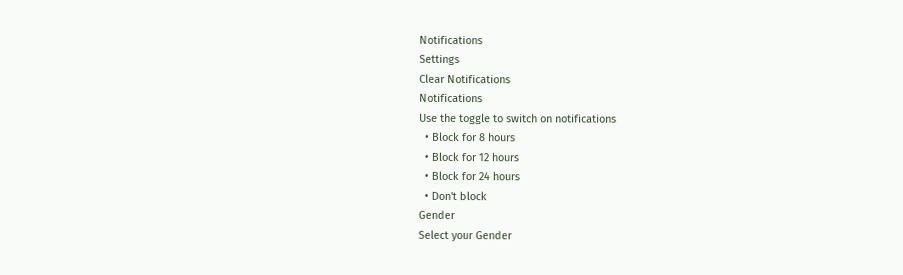Notifications
Settings
Clear Notifications
Notifications
Use the toggle to switch on notifications
  • Block for 8 hours
  • Block for 12 hours
  • Block for 24 hours
  • Don't block
Gender
Select your Gender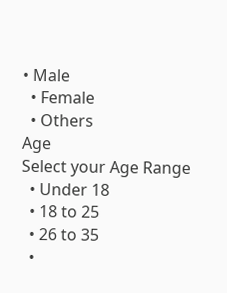• Male
  • Female
  • Others
Age
Select your Age Range
  • Under 18
  • 18 to 25
  • 26 to 35
  •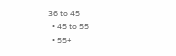36 to 45
  • 45 to 55
  • 55+